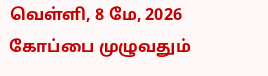வெள்ளி, 8 மே, 2026
கோப்பை முழுவதும்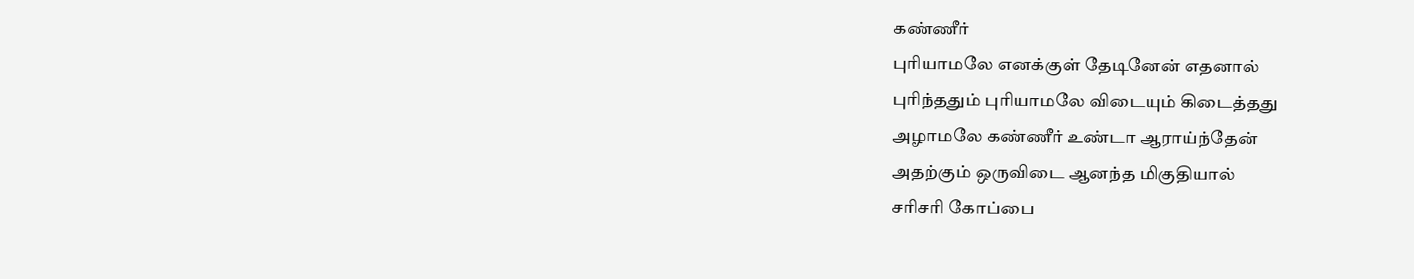கண்ணீர்
புரியாமலே எனக்குள் தேடினேன் எதனால்
புரிந்ததும் புரியாமலே விடையும் கிடைத்தது
அழாமலே கண்ணீர் உண்டா ஆராய்ந்தேன்
அதற்கும் ஒருவிடை ஆனந்த மிகுதியால்
சரிசரி கோப்பை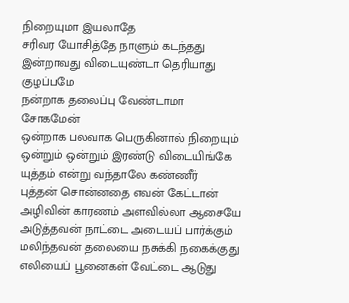நிறையுமா இயலாதே
சரிவர யோசித்தே நாளும் கடந்தது
இன்றாவது விடையுண்டா தெரியாது குழப்பமே
நன்றாக தலைப்பு வேண்டாமா சோகமேன்
ஒன்றாக பலவாக பெருகினால் நிறையும்
ஒன்றும் ஒன்றும் இரண்டு விடையிங்கே
யுத்தம் என்று வந்தாலே கண்ணீர்
புத்தன் சொன்னதை எவன் கேட்டான்
அழிவின் காரணம் அளவில்லா ஆசையே
அடுத்தவன் நாட்டை அடையப் பார்க்கும்
மலிந்தவன் தலையை நசுக்கி நகைக்குது
எலியைப் பூனைகள் வேட்டை ஆடுது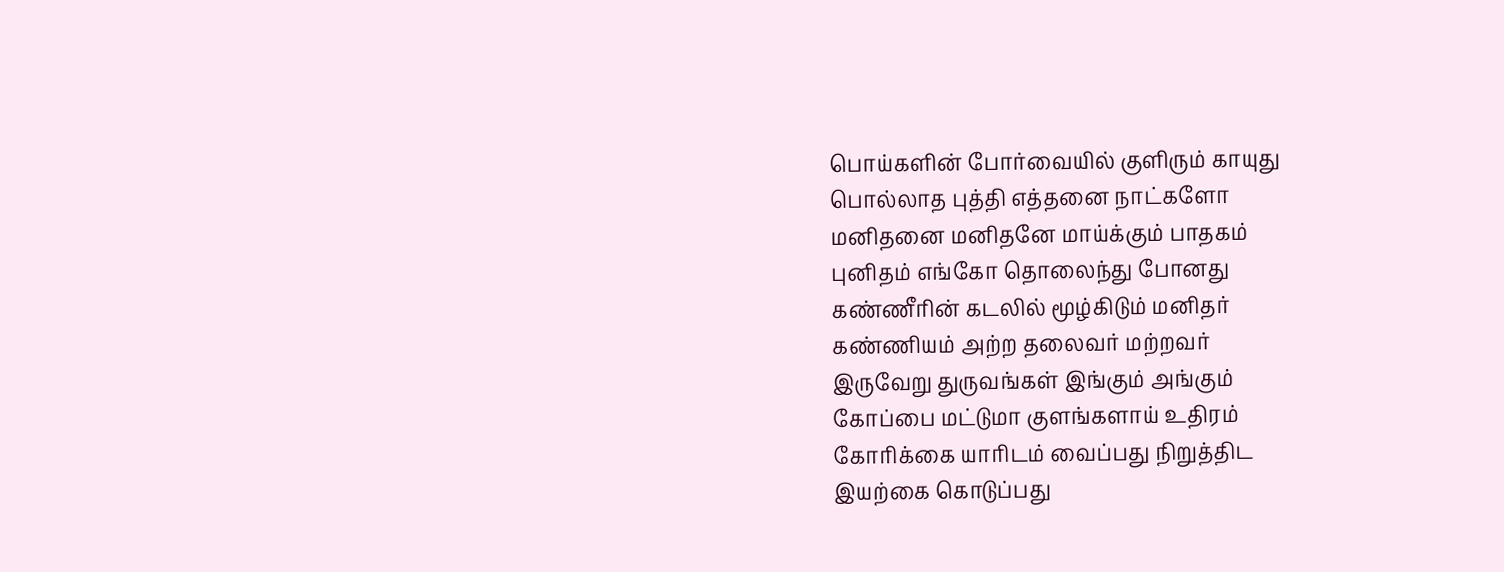பொய்களின் போர்வையில் குளிரும் காயுது
பொல்லாத புத்தி எத்தனை நாட்களோ
மனிதனை மனிதனே மாய்க்கும் பாதகம்
புனிதம் எங்கோ தொலைந்து போனது
கண்ணீரின் கடலில் மூழ்கிடும் மனிதர்
கண்ணியம் அற்ற தலைவர் மற்றவர்
இருவேறு துருவங்கள் இங்கும் அங்கும்
கோப்பை மட்டுமா குளங்களாய் உதிரம்
கோரிக்கை யாரிடம் வைப்பது நிறுத்திட
இயற்கை கொடுப்பது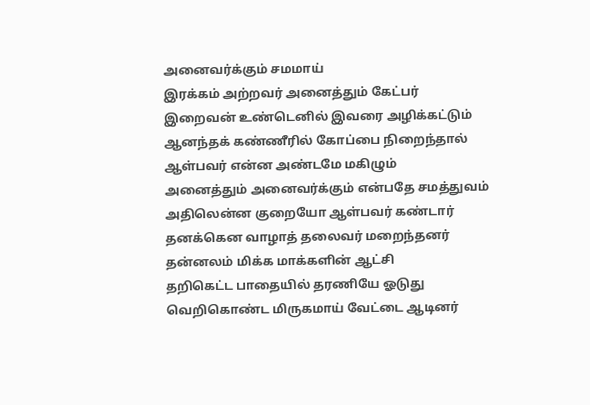அனைவர்க்கும் சமமாய்
இரக்கம் அற்றவர் அனைத்தும் கேட்பர்
இறைவன் உண்டெனில் இவரை அழிக்கட்டும்
ஆனந்தக் கண்ணீரில் கோப்பை நிறைந்தால்
ஆள்பவர் என்ன அண்டமே மகிழும்
அனைத்தும் அனைவர்க்கும் என்பதே சமத்துவம்
அதிலென்ன குறையோ ஆள்பவர் கண்டார்
தனக்கென வாழாத் தலைவர் மறைந்தனர்
தன்னலம் மிக்க மாக்களின் ஆட்சி
தறிகெட்ட பாதையில் தரணியே ஓடுது
வெறிகொண்ட மிருகமாய் வேட்டை ஆடினர்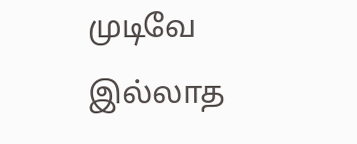முடிவே இல்லாத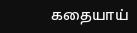கதையாய்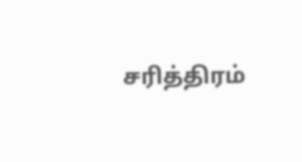சரித்திரம்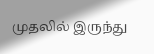முதலில் இருந்து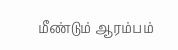மீண்டும் ஆரம்பம்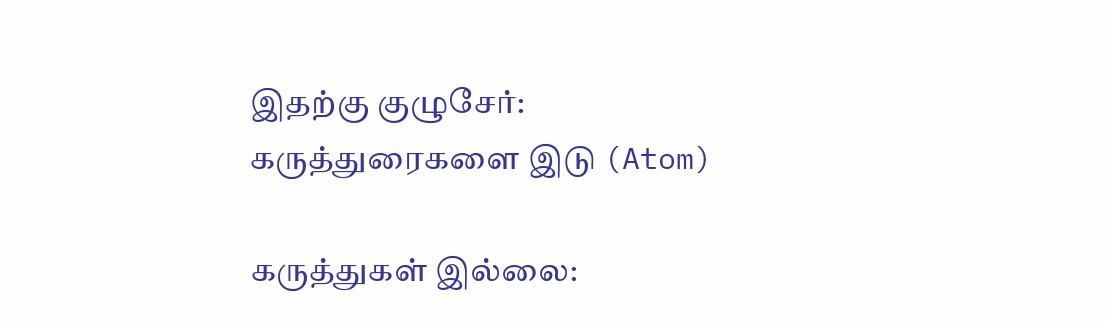இதற்கு குழுசேர்:
கருத்துரைகளை இடு (Atom)

கருத்துகள் இல்லை: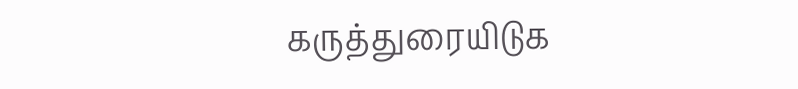கருத்துரையிடுக